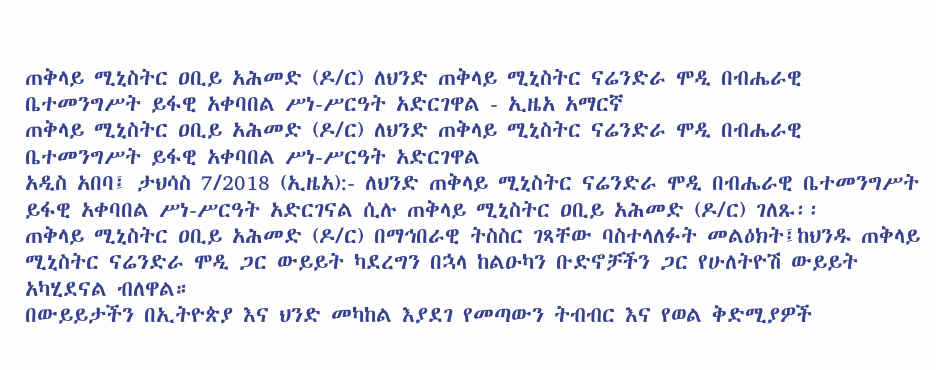ጠቅላይ ሚኒስትር ዐቢይ አሕመድ (ዶ/ር) ለህንድ ጠቅላይ ሚኒስትር ናሬንድራ ሞዲ በብሔራዊ ቤተመንግሥት ይፋዊ አቀባበል ሥነ-ሥርዓት አድርገዋል - ኢዜአ አማርኛ
ጠቅላይ ሚኒስትር ዐቢይ አሕመድ (ዶ/ር) ለህንድ ጠቅላይ ሚኒስትር ናሬንድራ ሞዲ በብሔራዊ ቤተመንግሥት ይፋዊ አቀባበል ሥነ-ሥርዓት አድርገዋል
አዲስ አበባ፤ ታህሳስ 7/2018 (ኢዜአ):- ለህንድ ጠቅላይ ሚኒስትር ናሬንድራ ሞዲ በብሔራዊ ቤተመንግሥት ይፋዊ አቀባበል ሥነ-ሥርዓት አድርገናል ሲሉ ጠቅላይ ሚኒስትር ዐቢይ አሕመድ (ዶ/ር) ገለጹ፡፡
ጠቅላይ ሚኒስትር ዐቢይ አሕመድ (ዶ/ር) በማኅበራዊ ትስስር ገጻቸው ባስተላለፉት መልዕክት፤ከህንዱ ጠቅላይ ሚኒስትር ናሬንድራ ሞዲ ጋር ውይይት ካደረግን በኋላ ከልዑካን ቡድኖቻችን ጋር የሁለትዮሽ ውይይት አካሂደናል ብለዋል።
በውይይታችን በኢትዮጵያ እና ህንድ መካከል እያደገ የመጣውን ትብብር እና የወል ቅድሚያዎች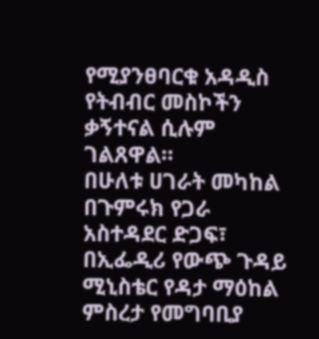የሚያንፀባርቁ አዳዲስ የትብብር መስኮችን ቃኝተናል ሲሉም ገልጸዋል።
በሁለቱ ሀገራት መካከል በጉምሩክ የጋራ አስተዳደር ድጋፍ፣ በኢፌዲሪ የውጭ ጉዳይ ሚኒስቴር የዳታ ማዕከል ምስረታ የመግባቢያ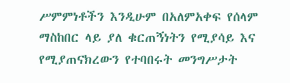ሥምምነቶችን እንዲሁም በአለምአቀፍ የሰላም ማስከበር ላይ ያለ ቁርጠኝነትን የሚያሳይ እና የሚያጠናክረውን የተባበሩት መንግሥታት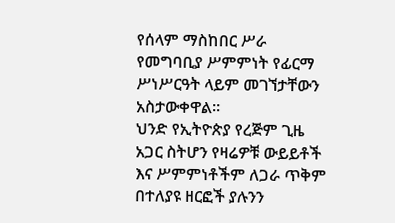የሰላም ማስከበር ሥራ የመግባቢያ ሥምምነት የፊርማ ሥነሥርዓት ላይም መገኘታቸውን አስታውቀዋል።
ህንድ የኢትዮጵያ የረጅም ጊዜ አጋር ስትሆን የዛሬዎቹ ውይይቶች እና ሥምምነቶችም ለጋራ ጥቅም በተለያዩ ዘርፎች ያሉንን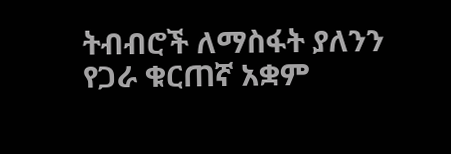ትብብሮች ለማስፋት ያለንን የጋራ ቁርጠኛ አቋም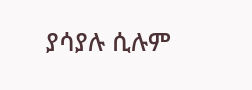ያሳያሉ ሲሉም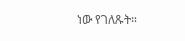ነው የገለጹት።